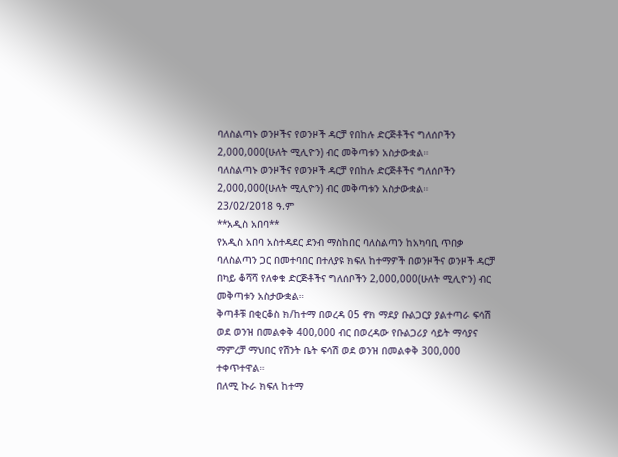ባለስልጣኑ ወንዞችና የወንዞች ዳርቻ የበከሉ ድርጅቶችና ግለሰቦችን 2,000,000(ሁለት ሚሊዮን) ብር መቅጣቱን አስታውቋል።
ባለስልጣኑ ወንዞችና የወንዞች ዳርቻ የበከሉ ድርጅቶችና ግለሰቦችን 2,000,000(ሁለት ሚሊዮን) ብር መቅጣቱን አስታውቋል።
23/02/2018 ዓ.ም
**አዲስ አበባ**
የአዲስ አበባ አስተዳደር ደንብ ማስከበር ባለስልጣን ከአካባቢ ጥበቃ ባለስልጣን ጋር በመተባበር በተለያዩ ክፍለ ከተማዎች በወንዞችና ወንዞች ዳርቻ በካይ ቆሻሻ የለቀቁ ድርጅቶችና ግለሰቦችን 2,000,000(ሁለት ሚሊዮን) ብር መቅጣቱን አስታውቋል።
ቅጣቶቹ በቂርቆስ ክ/ከተማ በወረዳ 05 ኖክ ማደያ ቡልጋርያ ያልተጣራ ፍሳሽ ወደ ወንዝ በመልቀቅ 400,000 ብር በወረዳው የቡልጋሪያ ሳይት ማሳያና ማምረቻ ማህበር የሽንት ቤት ፍሳሽ ወደ ወንዝ በመልቀቅ 300,000 ተቀጥተዋል።
በለሚ ኩራ ክፍለ ከተማ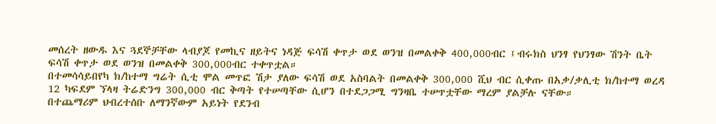መሰረት ዘውዱ እና ጓደኞቻቸው ላብያጆ የመኪና ዘይትና ነዳጅ ፍሳሽ ቀጥታ ወደ ወንዝ በመልቀቅ 400,000ብር ፤ብሩክስ ህንፃ የህንፃው ሽንት ቤት ፍሳሽ ቀጥታ ወደ ወንዝ በመልቀቅ 300,000ብር ተቀጥቷል።
በተመሳሳይበየካ ክ/ከተማ ግሬት ሲቲ ሞል መጥፎ ሽታ ያለው ፍሳሽ ወደ አስባልት በመልቀቅ 300,000 ሺህ ብር ሲቀጡ በአቃ/ቃሊቲ ክ/ከተማ ወረዳ 12 ካፍደም ኘላዛ ትሬድንግ 300,000 ብር ቅጣት የተሠጣቸው ሲሆን በተደጋጋሚ ግንዛቤ ተሠጥቷቸው ማረም ያልቻሉ ናቸው።
በተጨማሪም ህብረተሰቡ ለማንኛውም አይነት የደንብ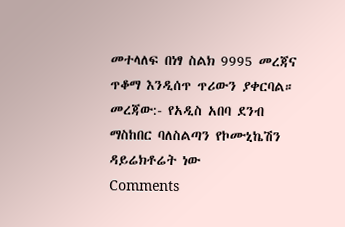መተላለፍ በነፃ ስልክ 9995 መረጃና ጥቆማ እንዲሰጥ ጥሪውን ያቀርባል።
መረጃው:- የአዲስ አበባ ደንብ ማስከበር ባለስልጣን የኮሙኒኬሽን ዳይሬክቶሬት ነው
Comments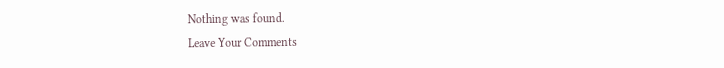Nothing was found.
Leave Your Comments